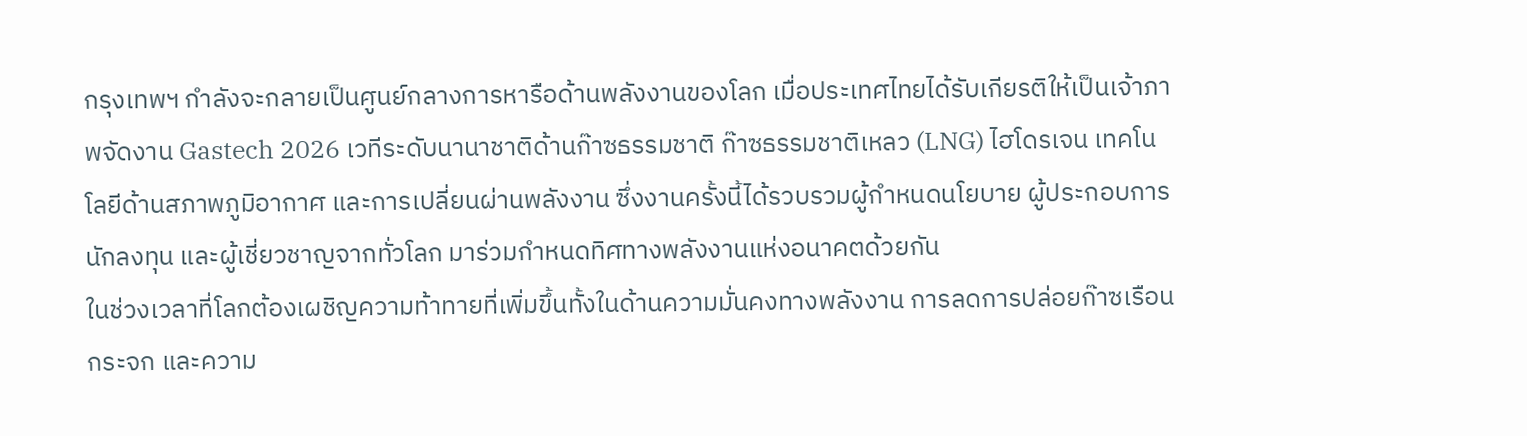กรุงเทพฯ กำลังจะกลายเป็นศูนย์กลางการหารือด้านพลังงานของโลก เมื่อประเทศไทยได้รับเกียรติให้เป็นเจ้าภาพจัดงาน Gastech 2026 เวทีระดับนานาชาติด้านก๊าซธรรมชาติ ก๊าซธรรมชาติเหลว (LNG) ไฮโดรเจน เทคโนโลยีด้านสภาพภูมิอากาศ และการเปลี่ยนผ่านพลังงาน ซึ่งงานครั้งนี้ได้รวบรวมผู้กำหนดนโยบาย ผู้ประกอบการ นักลงทุน และผู้เชี่ยวชาญจากทั่วโลก มาร่วมกำหนดทิศทางพลังงานแห่งอนาคตด้วยกัน
ในช่วงเวลาที่โลกต้องเผชิญความท้าทายที่เพิ่มขึ้นทั้งในด้านความมั่นคงทางพลังงาน การลดการปล่อยก๊าซเรือนกระจก และความ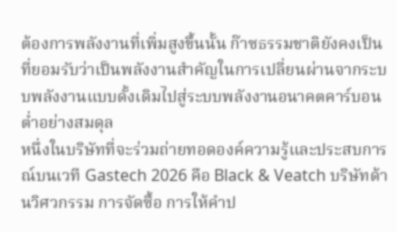ต้องการพลังงานที่เพิ่มสูงขึ้นนั้น ก๊าซธรรมชาติยังคงเป็นที่ยอมรับว่าเป็นพลังงานสำคัญในการเปลี่ยนผ่านจากระบบพลังงานแบบดั้งเดิมไปสู่ระบบพลังงานอนาคตคาร์บอนต่ำอย่างสมดุล
หนึ่งในบริษัทที่จะร่วมถ่ายทอดองค์ความรู้และประสบการณ์บนเวที Gastech 2026 คือ Black & Veatch บริษัทด้านวิศวกรรม การจัดซื้อ การให้คำป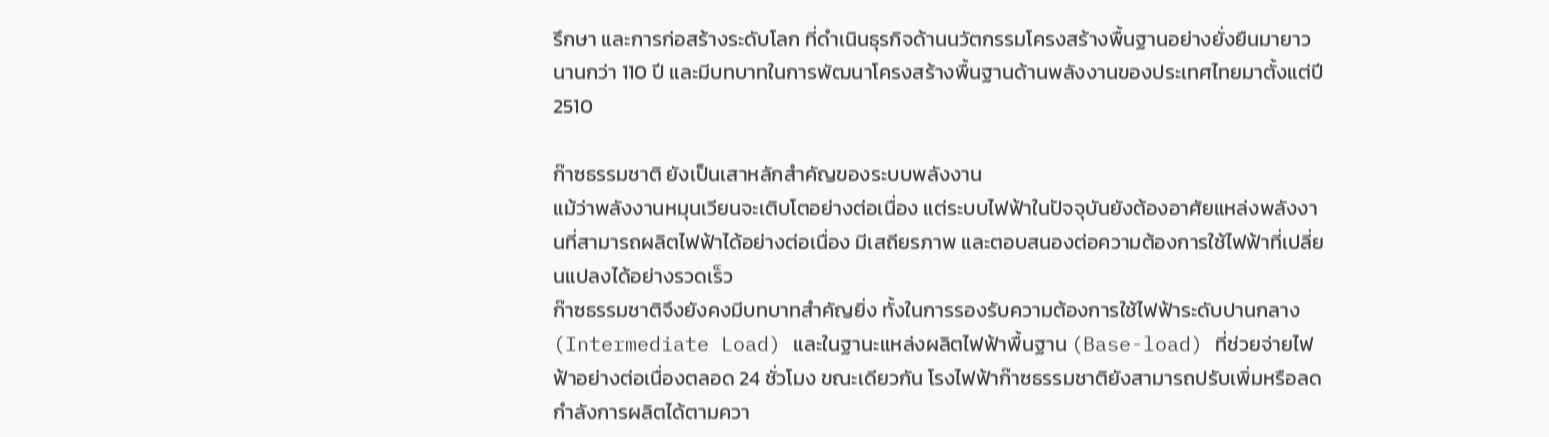รึกษา และการก่อสร้างระดับโลก ที่ดำเนินธุรกิจด้านนวัตกรรมโครงสร้างพื้นฐานอย่างยั่งยืนมายาวนานกว่า 110 ปี และมีบทบาทในการพัฒนาโครงสร้างพื้นฐานด้านพลังงานของประเทศไทยมาตั้งแต่ปี 2510

ก๊าซธรรมชาติ ยังเป็นเสาหลักสำคัญของระบบพลังงาน
แม้ว่าพลังงานหมุนเวียนจะเติบโตอย่างต่อเนื่อง แต่ระบบไฟฟ้าในปัจจุบันยังต้องอาศัยแหล่งพลังงานที่สามารถผลิตไฟฟ้าได้อย่างต่อเนื่อง มีเสถียรภาพ และตอบสนองต่อความต้องการใช้ไฟฟ้าที่เปลี่ยนแปลงได้อย่างรวดเร็ว
ก๊าซธรรมชาติจึงยังคงมีบทบาทสำคัญยิ่ง ทั้งในการรองรับความต้องการใช้ไฟฟ้าระดับปานกลาง (Intermediate Load) และในฐานะแหล่งผลิตไฟฟ้าพื้นฐาน (Base-load) ที่ช่วยจ่ายไฟฟ้าอย่างต่อเนื่องตลอด 24 ชั่วโมง ขณะเดียวกัน โรงไฟฟ้าก๊าซธรรมชาติยังสามารถปรับเพิ่มหรือลดกำลังการผลิตได้ตามควา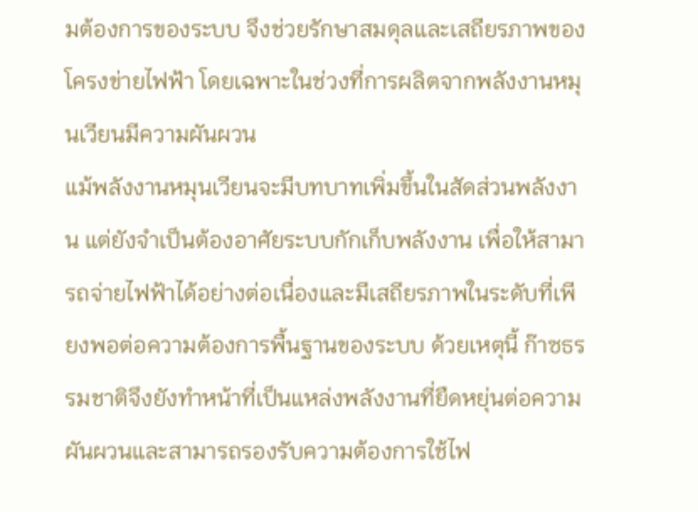มต้องการของระบบ จึงช่วยรักษาสมดุลและเสถียรภาพของโครงข่ายไฟฟ้า โดยเฉพาะในช่วงที่การผลิตจากพลังงานหมุนเวียนมีความผันผวน
แม้พลังงานหมุนเวียนจะมีบทบาทเพิ่มขึ้นในสัดส่วนพลังงาน แต่ยังจำเป็นต้องอาศัยระบบกักเก็บพลังงาน เพื่อให้สามารถจ่ายไฟฟ้าได้อย่างต่อเนื่องและมีเสถียรภาพในระดับที่เพียงพอต่อความต้องการพื้นฐานของระบบ ด้วยเหตุนี้ ก๊าซธรรมชาติจึงยังทำหน้าที่เป็นแหล่งพลังงานที่ยืดหยุ่นต่อความผันผวนและสามารถรองรับความต้องการใช้ไฟ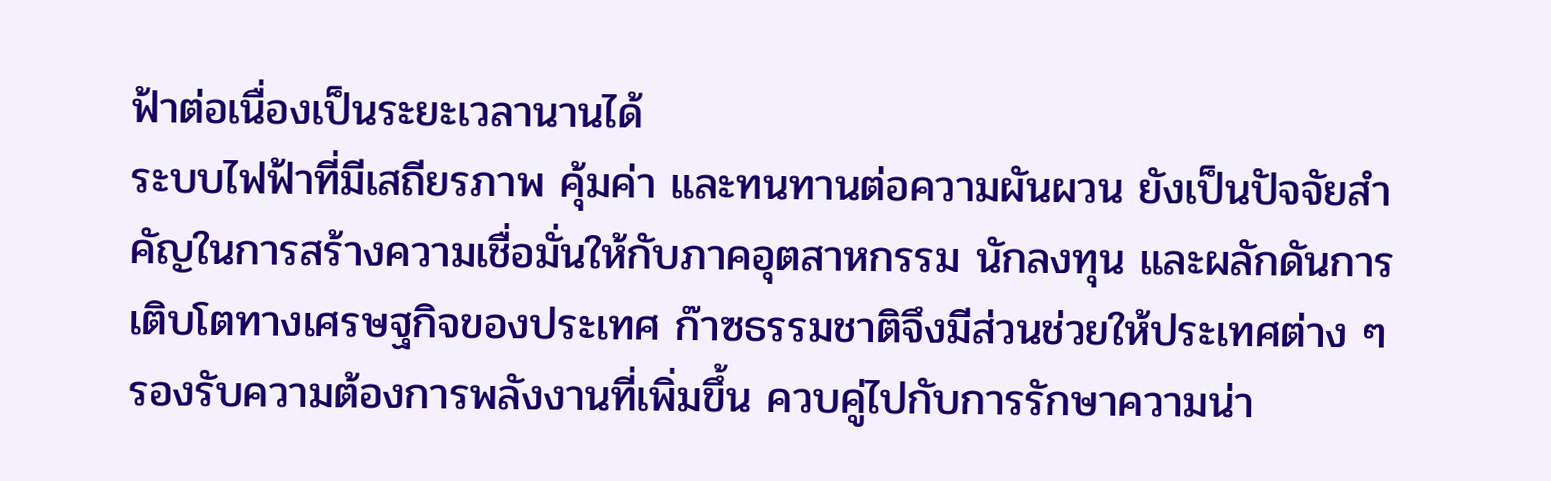ฟ้าต่อเนื่องเป็นระยะเวลานานได้
ระบบไฟฟ้าที่มีเสถียรภาพ คุ้มค่า และทนทานต่อความผันผวน ยังเป็นปัจจัยสำคัญในการสร้างความเชื่อมั่นให้กับภาคอุตสาหกรรม นักลงทุน และผลักดันการเติบโตทางเศรษฐกิจของประเทศ ก๊าซธรรมชาติจึงมีส่วนช่วยให้ประเทศต่าง ๆ รองรับความต้องการพลังงานที่เพิ่มขึ้น ควบคู่ไปกับการรักษาความน่า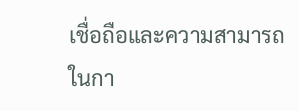เชื่อถือและความสามารถในกา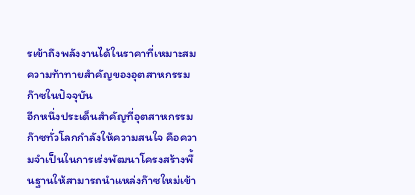รเข้าถึงพลังงานได้ในราคาที่เหมาะสม
ความท้าทายสำคัญของอุตสาหกรรมก๊าซในปัจจุบัน
อีกหนึ่งประเด็นสำคัญที่อุตสาหกรรมก๊าซทั่วโลกกำลังให้ความสนใจ คือความจำเป็นในการเร่งพัฒนาโครงสร้างพื้นฐานให้สามารถนำแหล่งก๊าซใหม่เข้า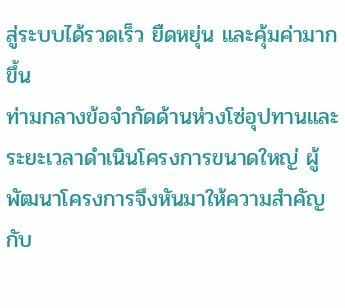สู่ระบบได้รวดเร็ว ยืดหยุ่น และคุ้มค่ามากขึ้น
ท่ามกลางข้อจำกัดด้านห่วงโซ่อุปทานและระยะเวลาดำเนินโครงการขนาดใหญ่ ผู้พัฒนาโครงการจึงหันมาให้ความสำคัญกับ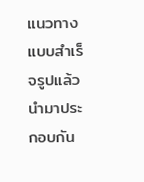แนวทางแบบสำเร็จรูปแล้วนำมาประกอบกัน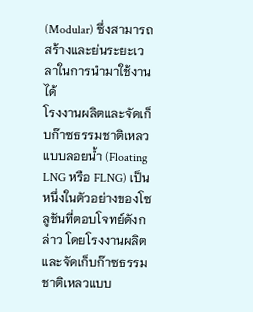(Modular) ซึ่งสามารถสร้างและย่นระยะเวลาในการนำมาใช้งานได้
โรงงานผลิตและจัดเก็บก๊าซธรรมชาติเหลวแบบลอยน้ำ (Floating LNG หรือ FLNG) เป็นหนึ่งในตัวอย่างของโซลูชันที่ตอบโจทย์ดังกล่าว โดยโรงงานผลิตและจัดเก็บก๊าซธรรมชาติเหลวแบบ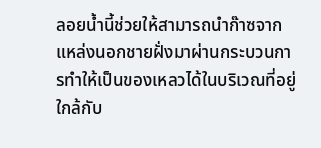ลอยน้ำนี้ช่วยให้สามารถนำก๊าซจากแหล่งนอกชายฝั่งมาผ่านกระบวนการทำให้เป็นของเหลวได้ในบริเวณที่อยู่ใกล้กับ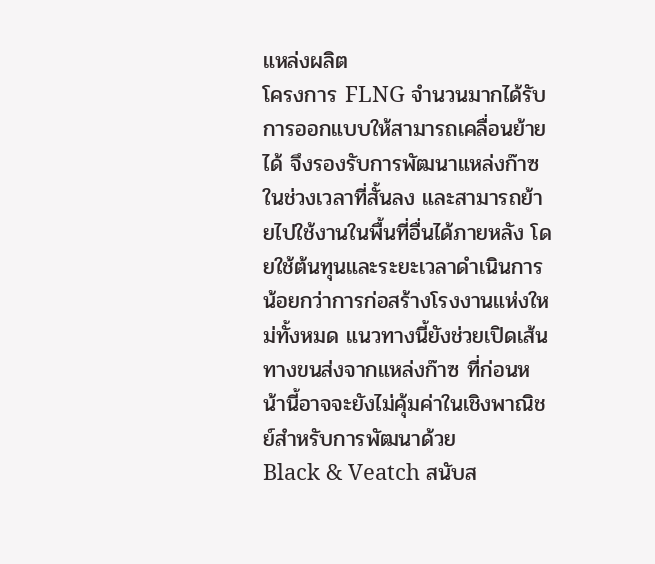แหล่งผลิต
โครงการ FLNG จำนวนมากได้รับการออกแบบให้สามารถเคลื่อนย้ายได้ จึงรองรับการพัฒนาแหล่งก๊าซในช่วงเวลาที่สั้นลง และสามารถย้ายไปใช้งานในพื้นที่อื่นได้ภายหลัง โดยใช้ต้นทุนและระยะเวลาดำเนินการน้อยกว่าการก่อสร้างโรงงานแห่งใหม่ทั้งหมด แนวทางนี้ยังช่วยเปิดเส้นทางขนส่งจากแหล่งก๊าซ ที่ก่อนหน้านี้อาจจะยังไม่คุ้มค่าในเชิงพาณิชย์สำหรับการพัฒนาด้วย
Black & Veatch สนับส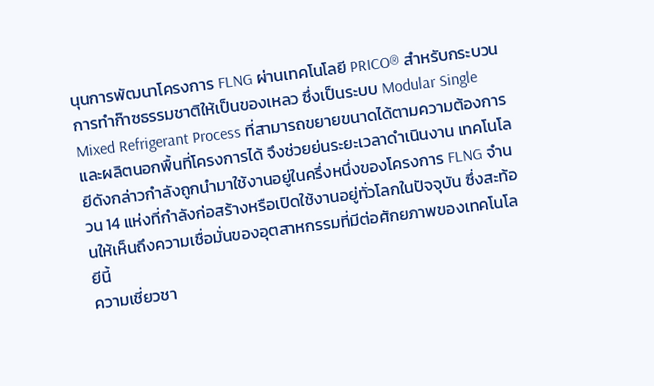นุนการพัฒนาโครงการ FLNG ผ่านเทคโนโลยี PRICO® สำหรับกระบวนการทำก๊าซธรรมชาติให้เป็นของเหลว ซึ่งเป็นระบบ Modular Single Mixed Refrigerant Process ที่สามารถขยายขนาดได้ตามความต้องการและผลิตนอกพื้นที่โครงการได้ จึงช่วยย่นระยะเวลาดำเนินงาน เทคโนโลยีดังกล่าวกำลังถูกนำมาใช้งานอยู่ในครึ่งหนึ่งของโครงการ FLNG จำนวน 14 แห่งที่กำลังก่อสร้างหรือเปิดใช้งานอยู่ทั่วโลกในปัจจุบัน ซึ่งสะท้อนให้เห็นถึงความเชื่อมั่นของอุตสาหกรรมที่มีต่อศักยภาพของเทคโนโลยีนี้
ความเชี่ยวชา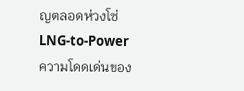ญตลอดห่วงโซ่ LNG-to-Power
ความโดดเด่นของ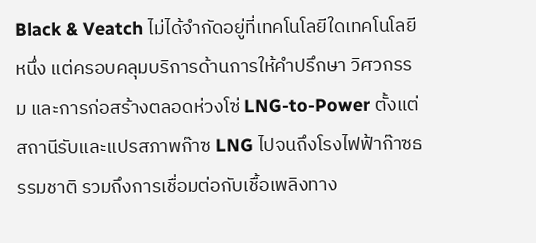Black & Veatch ไม่ได้จำกัดอยู่ที่เทคโนโลยีใดเทคโนโลยีหนึ่ง แต่ครอบคลุมบริการด้านการให้คำปรึกษา วิศวกรรม และการก่อสร้างตลอดห่วงโซ่ LNG-to-Power ตั้งแต่สถานีรับและแปรสภาพก๊าซ LNG ไปจนถึงโรงไฟฟ้าก๊าซธรรมชาติ รวมถึงการเชื่อมต่อกับเชื้อเพลิงทาง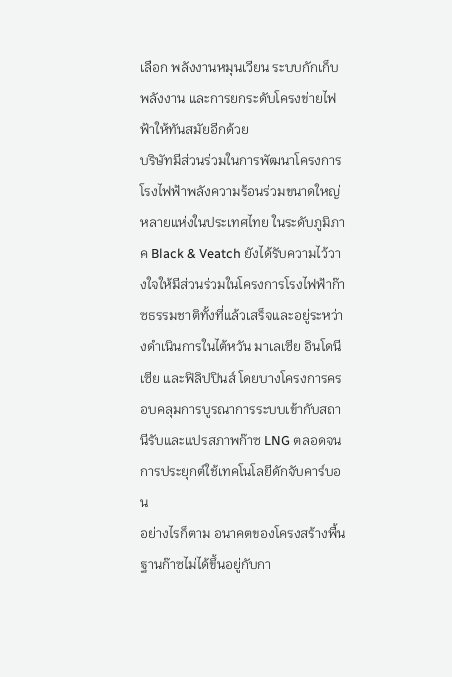เลือก พลังงานหมุนเวียน ระบบกักเก็บพลังงาน และการยกระดับโครงข่ายไฟฟ้าให้ทันสมัยอีกด้วย
บริษัทมีส่วนร่วมในการพัฒนาโครงการโรงไฟฟ้าพลังความร้อนร่วมขนาดใหญ่หลายแห่งในประเทศไทย ในระดับภูมิภาค Black & Veatch ยังได้รับความไว้วางใจให้มีส่วนร่วมในโครงการโรงไฟฟ้าก๊าซธรรมชาติทั้งที่แล้วเสร็จและอยู่ระหว่างดำเนินการในไต้หวัน มาเลเซีย อินโดนีเซีย และฟิลิปปินส์ โดยบางโครงการครอบคลุมการบูรณาการระบบเข้ากับสถานีรับและแปรสภาพก๊าซ LNG ตลอดจนการประยุกต์ใช้เทคโนโลยีดักจับคาร์บอน
อย่างไรก็ตาม อนาคตของโครงสร้างพื้นฐานก๊าซไม่ได้ขึ้นอยู่กับกา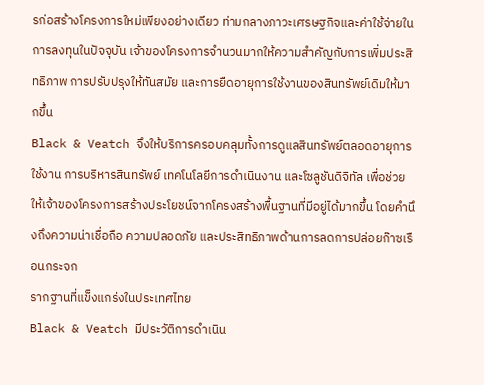รก่อสร้างโครงการใหม่เพียงอย่างเดียว ท่ามกลางภาวะเศรษฐกิจและค่าใช้จ่ายในการลงทุนในปัจจุบัน เจ้าของโครงการจำนวนมากให้ความสำคัญกับการเพิ่มประสิทธิภาพ การปรับปรุงให้ทันสมัย และการยืดอายุการใช้งานของสินทรัพย์เดิมให้มากขึ้น
Black & Veatch จึงให้บริการครอบคลุมทั้งการดูแลสินทรัพย์ตลอดอายุการใช้งาน การบริหารสินทรัพย์ เทคโนโลยีการดำเนินงาน และโซลูชันดิจิทัล เพื่อช่วยให้เจ้าของโครงการสร้างประโยชน์จากโครงสร้างพื้นฐานที่มีอยู่ได้มากขึ้น โดยคำนึงถึงความน่าเชื่อถือ ความปลอดภัย และประสิทธิภาพด้านการลดการปล่อยก๊าซเรือนกระจก
รากฐานที่แข็งแกร่งในประเทศไทย
Black & Veatch มีประวัติการดำเนิน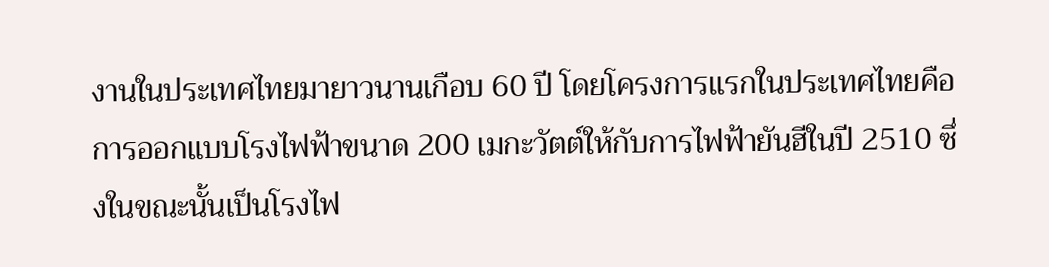งานในประเทศไทยมายาวนานเกือบ 60 ปี โดยโครงการแรกในประเทศไทยคือการออกแบบโรงไฟฟ้าขนาด 200 เมกะวัตต์ให้กับการไฟฟ้ายันฮีในปี 2510 ซึ่งในขณะนั้นเป็นโรงไฟ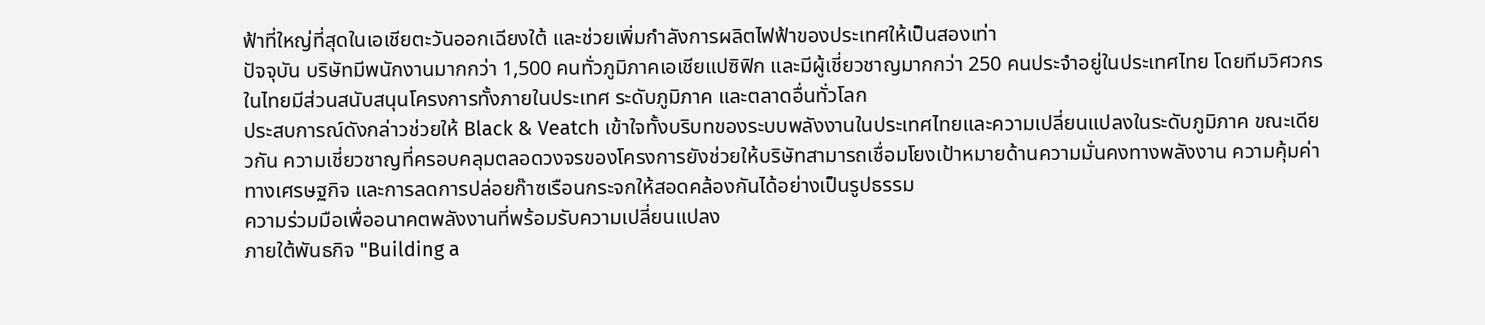ฟ้าที่ใหญ่ที่สุดในเอเชียตะวันออกเฉียงใต้ และช่วยเพิ่มกำลังการผลิตไฟฟ้าของประเทศให้เป็นสองเท่า
ปัจจุบัน บริษัทมีพนักงานมากกว่า 1,500 คนทั่วภูมิภาคเอเชียแปซิฟิก และมีผู้เชี่ยวชาญมากกว่า 250 คนประจำอยู่ในประเทศไทย โดยทีมวิศวกรในไทยมีส่วนสนับสนุนโครงการทั้งภายในประเทศ ระดับภูมิภาค และตลาดอื่นทั่วโลก
ประสบการณ์ดังกล่าวช่วยให้ Black & Veatch เข้าใจทั้งบริบทของระบบพลังงานในประเทศไทยและความเปลี่ยนแปลงในระดับภูมิภาค ขณะเดียวกัน ความเชี่ยวชาญที่ครอบคลุมตลอดวงจรของโครงการยังช่วยให้บริษัทสามารถเชื่อมโยงเป้าหมายด้านความมั่นคงทางพลังงาน ความคุ้มค่าทางเศรษฐกิจ และการลดการปล่อยก๊าซเรือนกระจกให้สอดคล้องกันได้อย่างเป็นรูปธรรม
ความร่วมมือเพื่ออนาคตพลังงานที่พร้อมรับความเปลี่ยนแปลง
ภายใต้พันธกิจ "Building a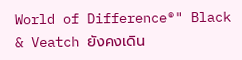World of Difference®" Black & Veatch ยังคงเดิน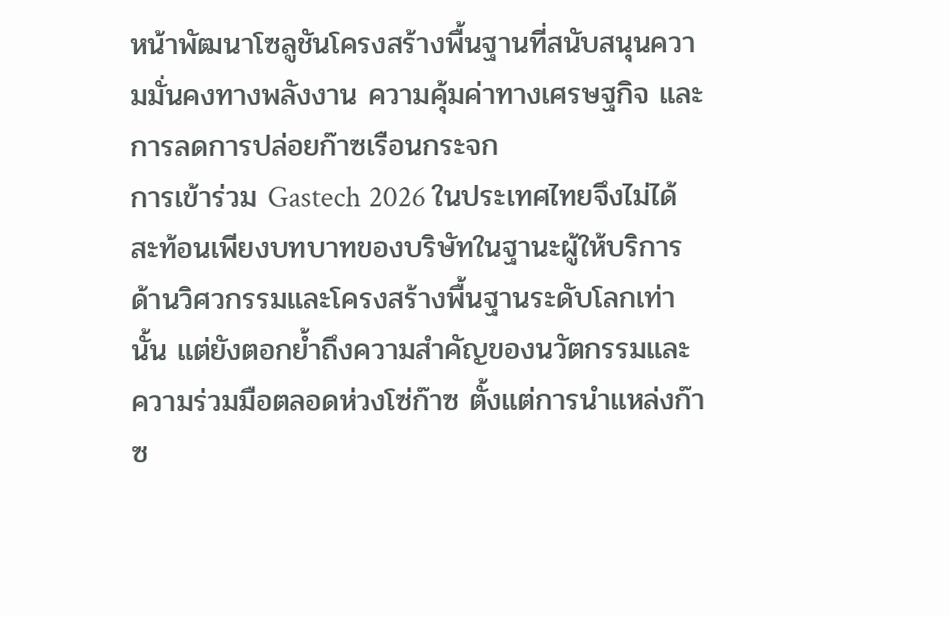หน้าพัฒนาโซลูชันโครงสร้างพื้นฐานที่สนับสนุนความมั่นคงทางพลังงาน ความคุ้มค่าทางเศรษฐกิจ และการลดการปล่อยก๊าซเรือนกระจก
การเข้าร่วม Gastech 2026 ในประเทศไทยจึงไม่ได้สะท้อนเพียงบทบาทของบริษัทในฐานะผู้ให้บริการด้านวิศวกรรมและโครงสร้างพื้นฐานระดับโลกเท่านั้น แต่ยังตอกย้ำถึงความสำคัญของนวัตกรรมและความร่วมมือตลอดห่วงโซ่ก๊าซ ตั้งแต่การนำแหล่งก๊าซ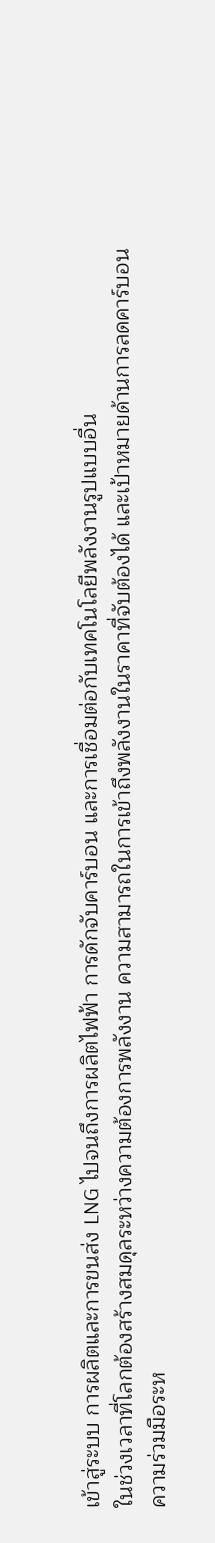เข้าสู่ระบบ การผลิตและการขนส่ง LNG ไปจนถึงการผลิตไฟฟ้า การดักจับคาร์บอน และการเชื่อมต่อกับเทคโนโลยีพลังงานรูปแบบอื่น
ในช่วงเวลาที่โลกต้องสร้างสมดุลระหว่างความต้องการพลังงาน ความสามารถในการเข้าถึงพลังงานในราคาที่จับต้องได้ และเป้าหมายด้านการลดคาร์บอน ความร่วมมือระห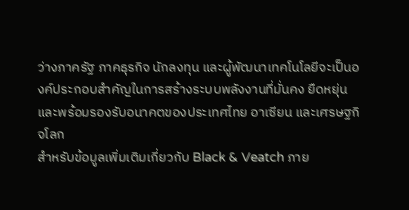ว่างภาครัฐ ภาคธุรกิจ นักลงทุน และผู้พัฒนาเทคโนโลยีจะเป็นองค์ประกอบสำคัญในการสร้างระบบพลังงานที่มั่นคง ยืดหยุ่น และพร้อมรองรับอนาคตของประเทศไทย อาเซียน และเศรษฐกิจโลก
สำหรับข้อมูลเพิ่มเติมเกี่ยวกับ Black & Veatch ภาย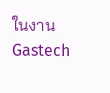ในงาน Gastech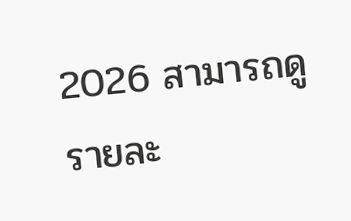2026 สามารถดูรายละ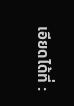เอียดได้ที่ :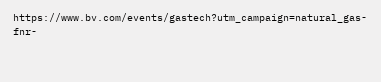https://www.bv.com/events/gastech?utm_campaign=natural_gas-fnr-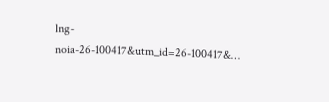lng-noia-26-100417&utm_id=26-100417&…